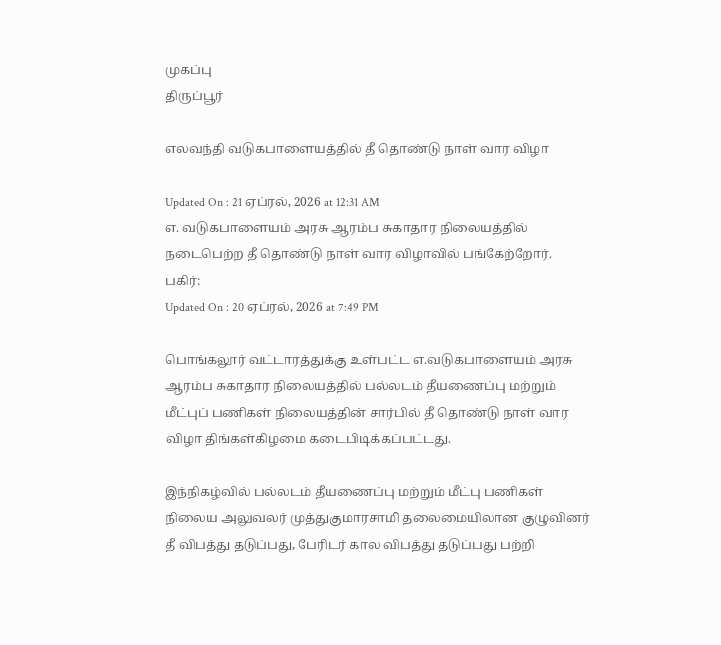முகப்பு
திருப்பூர்

எலவந்தி வடுகபாளையத்தில் தீ தொண்டு நாள் வார விழா

Updated On : 21 ஏப்ரல், 2026 at 12:31 AM
எ. வடுகபாளையம் அரசு ஆரம்ப சுகாதார நிலையத்தில் நடைபெற்ற தீ தொண்டு நாள் வார விழாவில் பங்கேற்றோர்.
பகிர்:
Updated On : 20 ஏப்ரல், 2026 at 7:49 PM

பொங்கலூர் வட்டாரத்துக்கு உள்பட்ட எ.வடுகபாளையம் அரசு ஆரம்ப சுகாதார நிலையத்தில் பல்லடம் தீயணைப்பு மற்றும் மீட்புப் பணிகள் நிலையத்தின் சார்பில் தீ தொண்டு நாள் வார விழா திங்கள்கிழமை கடைபிடிக்கப்பட்டது.

இந்நிகழ்வில் பல்லடம் தீயணைப்பு மற்றும் மீட்பு பணிகள் நிலைய அலுவலர் முத்துகுமாரசாமி தலைமையிலான குழுவினர் தீ விபத்து தடுப்பது, பேரிடர் கால விபத்து தடுப்பது பற்றி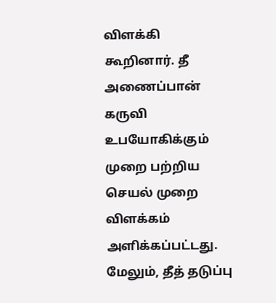விளக்கி கூறினார். தீ அணைப்பான் கருவி உபயோகிக்கும் முறை பற்றிய செயல் முறை விளக்கம் அளிக்கப்பட்டது. மேலும், தீத் தடுப்பு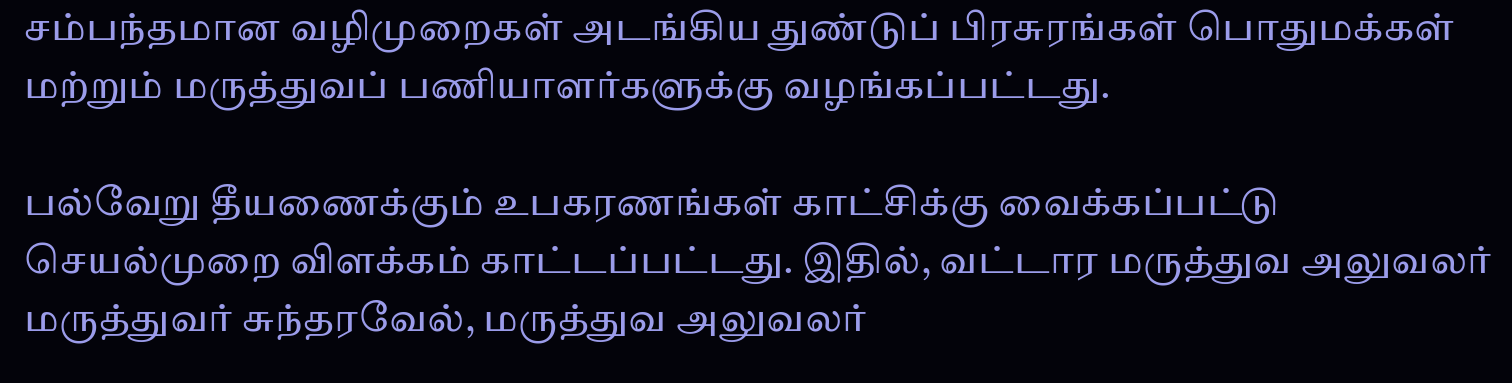சம்பந்தமான வழிமுறைகள் அடங்கிய துண்டுப் பிரசுரங்கள் பொதுமக்கள் மற்றும் மருத்துவப் பணியாளர்களுக்கு வழங்கப்பட்டது.

பல்வேறு தீயணைக்கும் உபகரணங்கள் காட்சிக்கு வைக்கப்பட்டு செயல்முறை விளக்கம் காட்டப்பட்டது. இதில், வட்டார மருத்துவ அலுவலர் மருத்துவர் சுந்தரவேல், மருத்துவ அலுவலர்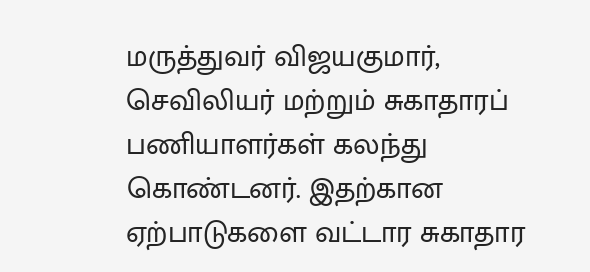மருத்துவர் விஜயகுமார், செவிலியர் மற்றும் சுகாதாரப் பணியாளர்கள் கலந்து கொண்டனர். இதற்கான ஏற்பாடுகளை வட்டார சுகாதார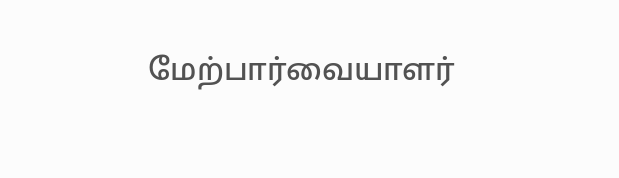மேற்பார்வையாளர்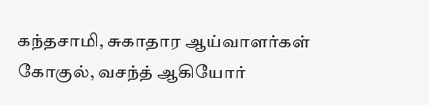கந்தசாமி, சுகாதார ஆய்வாளர்கள் கோகுல், வசந்த் ஆகியோர்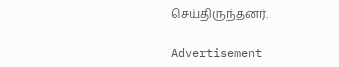செய்திருந்தனர்.

Advertisement